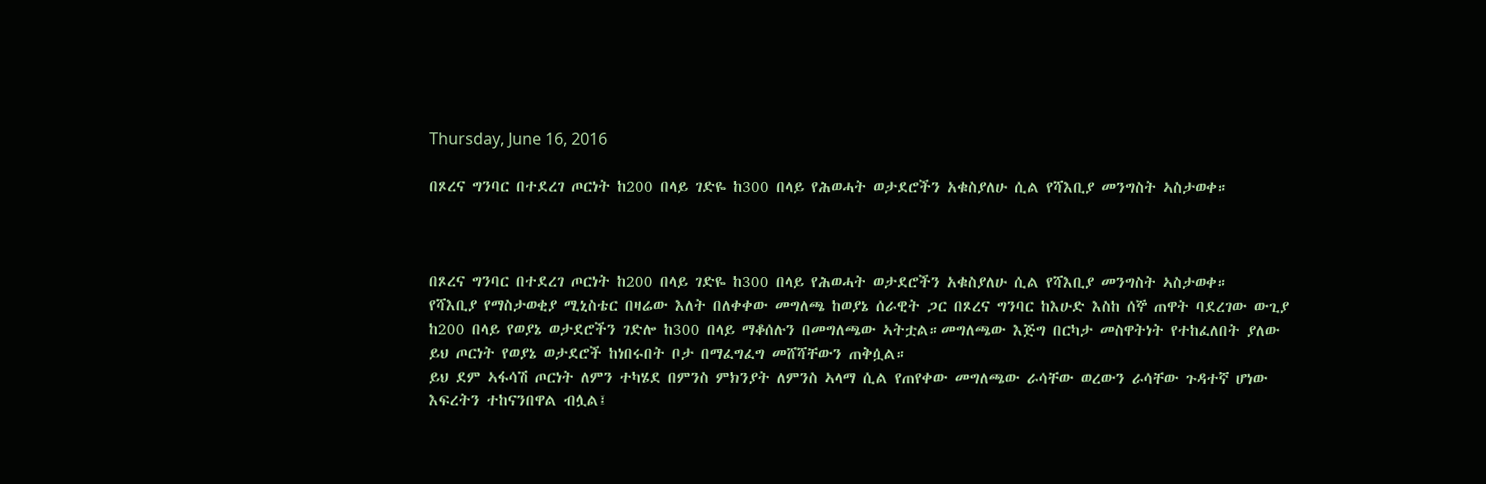Thursday, June 16, 2016

በጾረና ግንባር በተደረገ ጦርነት ከ200 በላይ ገድዬ ከ300 በላይ የሕወሓት ወታደሮችን አቁስያለሁ ሲል የሻእቢያ መንግስት ኣስታወቀ።



በጾረና ግንባር በተደረገ ጦርነት ከ200 በላይ ገድዬ ከ300 በላይ የሕወሓት ወታደሮችን አቁስያለሁ ሲል የሻእቢያ መንግስት ኣስታወቀ።
የሻእቢያ የማስታወቂያ ሚኒስቴር በዛሬው እለት በለቀቀው መግለጫ ከወያኔ ሰራዊት ጋር በጾረና ግንባር ከእሁድ እስከ ሰኞ ጠዋት ባደረገው ውጊያ ከ200 በላይ የወያኔ ወታደሮችን ገድሎ ከ300 በላይ ማቆሰሉን በመግለጫው ኣትቷል።መግለጫው እጅግ በርካታ መስዋትነት የተከፈለበት ያለው ይህ ጦርነት የወያኔ ወታደሮች ከነበሩበት ቦታ በማፈግፈግ መሸሻቸውን ጠቅሷል።
ይህ ደም ኣፋሳሽ ጦርነት ለምን ተካሄደ በምንስ ምክንያት ለምንስ ኣላማ ሲል የጠየቀው መግለጫው ራሳቸው ወረውን ራሳቸው ጉዳተኛ ሆነው እፍረትን ተከናንበዋል ብሏል፤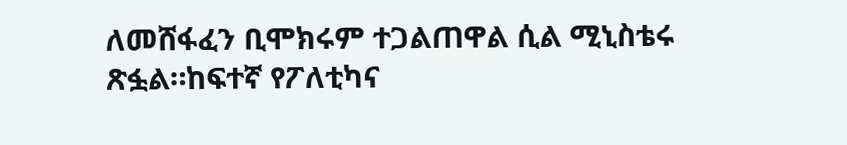ለመሸፋፈን ቢሞክሩም ተጋልጠዋል ሲል ሚኒስቴሩ ጽፏል።ከፍተኛ የፖለቲካና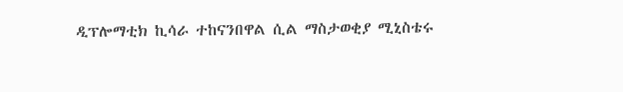ዲፕሎማቲክ ኪሳራ ተከናንበዋል ሲል ማስታወቂያ ሚኒስቴሩ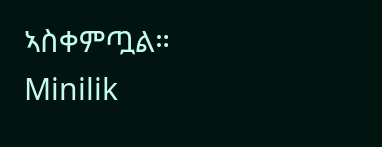ኣስቀምጧል።
Minilik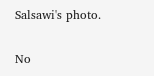Salsawi's photo.

No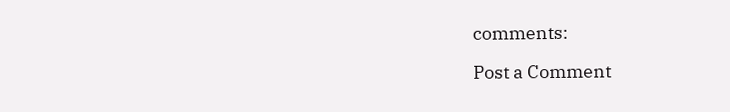comments:

Post a Comment